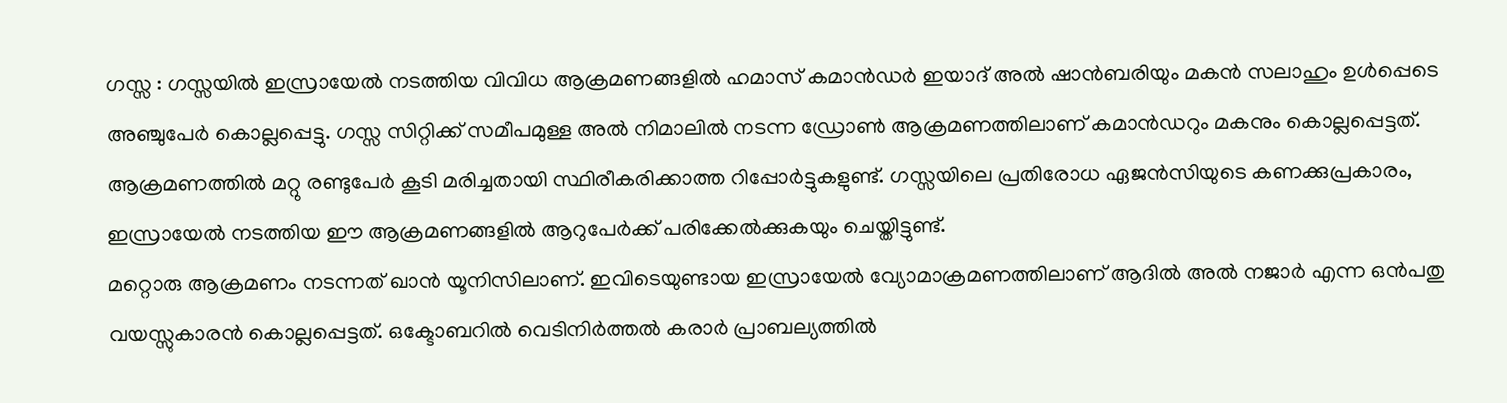ഗസ്സ : ഗസ്സയിൽ ഇസ്രായേൽ നടത്തിയ വിവിധ ആക്രമണങ്ങളിൽ ഹമാസ് കമാൻഡർ ഇയാദ് അൽ ഷാൻബരിയും മകൻ സലാഹും ഉൾപ്പെടെ അഞ്ചുപേർ കൊല്ലപ്പെട്ടു. ഗസ്സ സിറ്റിക്ക് സമീപമുള്ള അൽ നിമാലിൽ നടന്ന ഡ്രോൺ ആക്രമണത്തിലാണ് കമാൻഡറും മകനും കൊല്ലപ്പെട്ടത്. ആക്രമണത്തിൽ മറ്റു രണ്ടുപേർ കൂടി മരിച്ചതായി സ്ഥിരീകരിക്കാത്ത റിപ്പോർട്ടുകളുണ്ട്. ഗസ്സയിലെ പ്രതിരോധ ഏജൻസിയുടെ കണക്കുപ്രകാരം, ഇസ്രായേൽ നടത്തിയ ഈ ആക്രമണങ്ങളിൽ ആറുപേർക്ക് പരിക്കേൽക്കുകയും ചെയ്തിട്ടുണ്ട്.
മറ്റൊരു ആക്രമണം നടന്നത് ഖാൻ യൂനിസിലാണ്. ഇവിടെയുണ്ടായ ഇസ്രായേൽ വ്യോമാക്രമണത്തിലാണ് ആദിൽ അൽ നജാർ എന്ന ഒൻപതു വയസ്സുകാരൻ കൊല്ലപ്പെട്ടത്. ഒക്ടോബറിൽ വെടിനിർത്തൽ കരാർ പ്രാബല്യത്തിൽ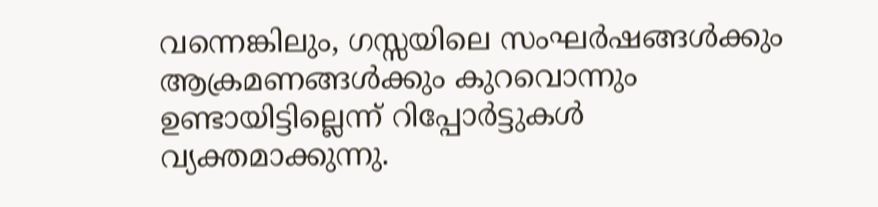വന്നെങ്കിലും, ഗസ്സയിലെ സംഘർഷങ്ങൾക്കും ആക്രമണങ്ങൾക്കും കുറവൊന്നും ഉണ്ടായിട്ടില്ലെന്ന് റിപ്പോർട്ടുകൾ വ്യക്തമാക്കുന്നു.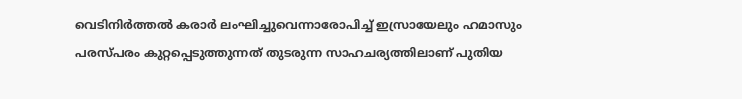വെടിനിർത്തൽ കരാർ ലംഘിച്ചുവെന്നാരോപിച്ച് ഇസ്രായേലും ഹമാസും പരസ്പരം കുറ്റപ്പെടുത്തുന്നത് തുടരുന്ന സാഹചര്യത്തിലാണ് പുതിയ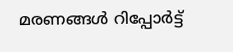മരണങ്ങൾ റിപ്പോർട്ട്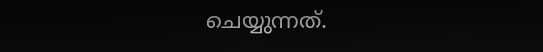ചെയ്യുന്നത്.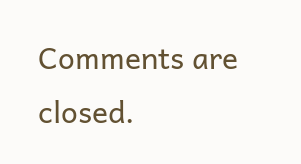Comments are closed.